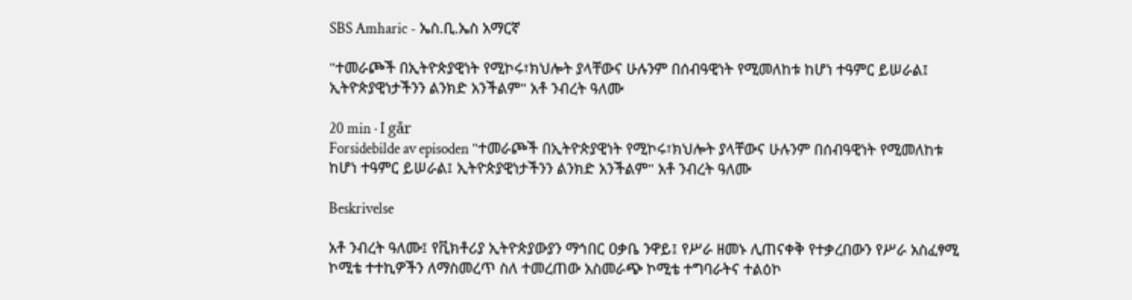SBS Amharic - ኤስ.ቢ.ኤስ አማርኛ

"ተመራጮች በኢትዮጵያዊነት የሚኮሩ፣ክህሎት ያላቸውና ሁሉንም በሰብዓዊነት የሚመለከቱ ከሆነ ተዓምር ይሠራል፤ ኢትዮጵያዊነታችንን ልንክድ አንችልም" አቶ ንብረት ዓለሙ

20 min · I går
Forsidebilde av episoden "ተመራጮች በኢትዮጵያዊነት የሚኮሩ፣ክህሎት ያላቸውና ሁሉንም በሰብዓዊነት የሚመለከቱ ከሆነ ተዓምር ይሠራል፤ ኢትዮጵያዊነታችንን ልንክድ አንችልም" አቶ ንብረት ዓለሙ

Beskrivelse

አቶ ንብረት ዓለሙ፤ የቪክቶሪያ ኢትዮጵያውያን ማኅበር ዐቃቤ ንዋይ፤ የሥራ ዘመኑ ሊጠናቀቅ የተቃረበውን የሥራ አስፈፃሚ ኮሚቴ ተተኪዎችን ለማስመረጥ ስለ ተመረጠው አስመራጭ ኮሚቴ ተግባራትና ተልዕኮ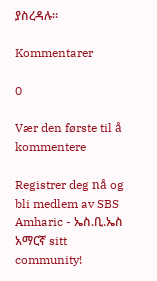ያስረዳሉ።

Kommentarer

0

Vær den første til å kommentere

Registrer deg nå og bli medlem av SBS Amharic - ኤስ.ቢ.ኤስ አማርኛ sitt community!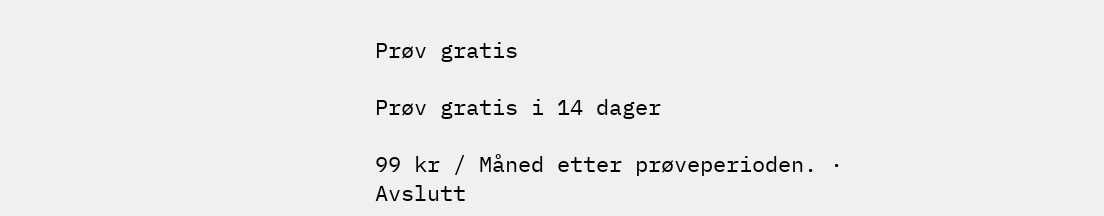Prøv gratis

Prøv gratis i 14 dager

99 kr / Måned etter prøveperioden. · Avslutt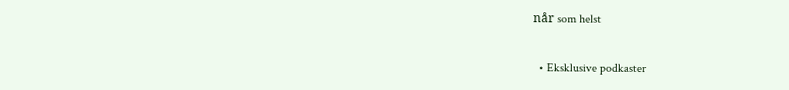når som helst

  • Eksklusive podkaster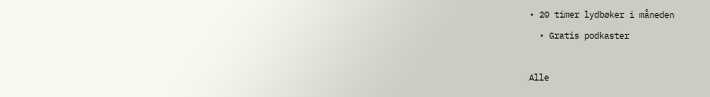• 20 timer lydbøker i måneden
  • Gratis podkaster

Alle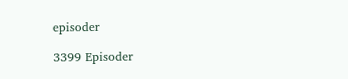episoder

3399 Episoder